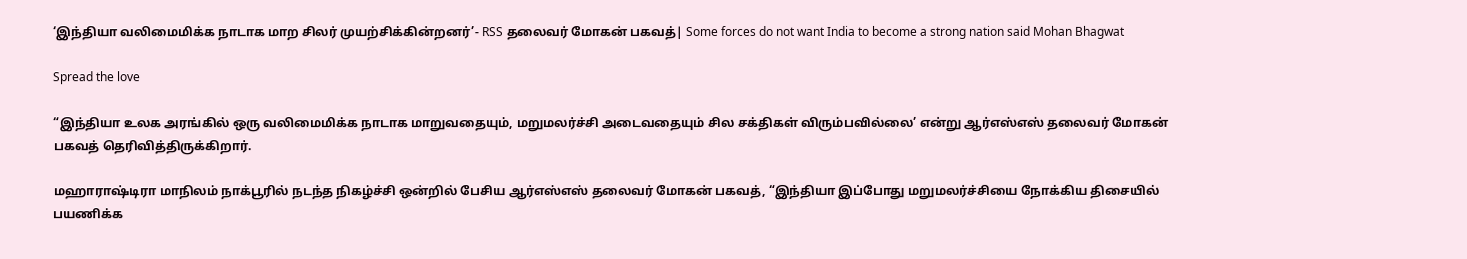‘இந்தியா வலிமைமிக்க நாடாக மாற சிலர் முயற்சிக்கின்றனர்’- RSS தலைவர் மோகன் பகவத்| Some forces do not want India to become a strong nation said Mohan Bhagwat

Spread the love

“இந்தியா உலக அரங்கில் ஒரு வலிமைமிக்க நாடாக மாறுவதையும், மறுமலர்ச்சி அடைவதையும் சில சக்திகள் விரும்பவில்லை’ என்று ஆர்எஸ்எஸ் தலைவர் மோகன் பகவத் தெரிவித்திருக்கிறார்.

மஹாராஷ்டிரா மாநிலம் நாக்பூரில் நடந்த நிகழ்ச்சி ஒன்றில் பேசிய ஆர்எஸ்எஸ் தலைவர் மோகன் பகவத், “இந்தியா இப்போது மறுமலர்ச்சியை நோக்கிய திசையில் பயணிக்க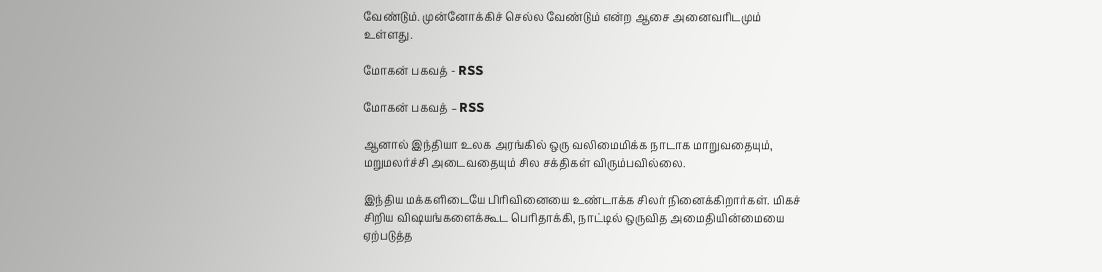வேண்டும். முன்னோக்கிச் செல்ல வேண்டும் என்ற ஆசை அனைவரிடமும் உள்ளது.

மோகன் பகவத் - RSS

மோகன் பகவத் – RSS

ஆனால் இந்தியா உலக அரங்கில் ஒரு வலிமைமிக்க நாடாக மாறுவதையும், மறுமலர்ச்சி அடைவதையும் சில சக்திகள் விரும்பவில்லை.

இந்திய மக்களிடையே பிரிவினையை உண்டாக்க சிலர் நினைக்கிறார்கள். மிகச் சிறிய விஷயங்களைக்கூட பெரிதாக்கி, நாட்டில் ஒருவித அமைதியின்மையை ஏற்படுத்த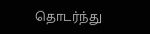தொடர்ந்து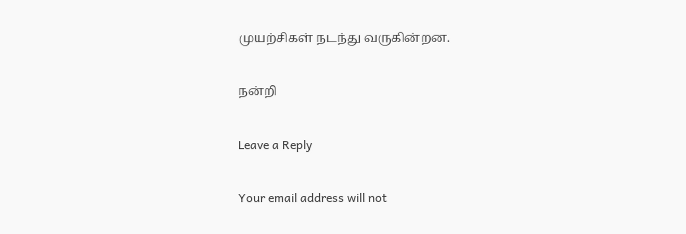முயற்சிகள் நடந்து வருகின்றன.

நன்றி

Leave a Reply

Your email address will not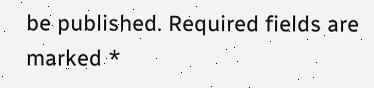be published. Required fields are marked *